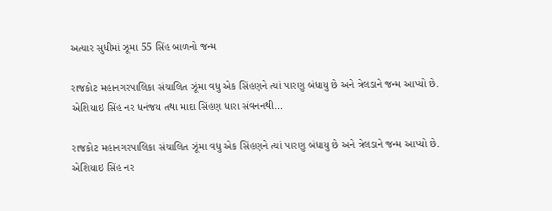અત્યાર સુધીમાં ઝૂમા 55 સિંહ બાળનો જન્મ

રાજકોટ મહાનગરપાલિકા સંચાલિત ઝૂંમા વધુ એક સિંહણને ત્યાં પારણુ બંધાયુ છે અને ત્રેલડાને જન્મ આપ્યો છે. એશિયાઇ સિંહ નર ધનંજય તથા માદા સિંહણ ધારા સંવનનથી…

રાજકોટ મહાનગરપાલિકા સંચાલિત ઝૂંમા વધુ એક સિંહણને ત્યાં પારણુ બંધાયુ છે અને ત્રેલડાને જન્મ આપ્યો છે. એશિયાઇ સિંહ નર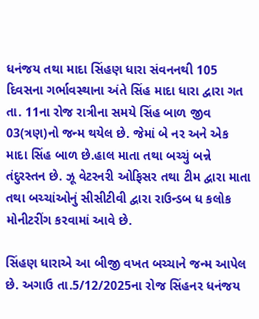ધનંજય તથા માદા સિંહણ ધારા સંવનનથી 105 દિવસના ગર્ભાવસ્થાના અંતે સિંહ માદા ધારા દ્વારા ગત તા. 11ના રોજ રાત્રીના સમયે સિંહ બાળ જીવ 03(ત્રણ)નો જન્મ થયેલ છે. જેમાં બે નર અને એક માદા સિંહ બાળ છે.હાલ માતા તથા બચ્ચું બન્ને તંદુરસ્તન છે. ઝૂ વેટરનરી ઓફિસર તથા ટીમ દ્વારા માતા તથા બચ્ચાંઓનું સીસીટીવી દ્વારા રાઉન્ડબ ધ કલોક મોનીટરીંગ કરવામાં આવે છે.

સિંહણ ધારાએ આ બીજી વખત બચ્ચાને જન્મ આપેલ છે. અગાઉ તા.5/12/2025ના રોજ સિંહનર ધનંજય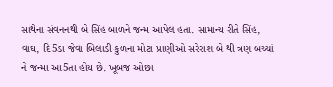સાથેના સંવનનથી બે સિંહ બાળને જન્મ આપેલ હતા. સામાન્ય રીતે સિંહ, વાઘ, દિ5ડા જેવા બિલાડી કુળના મોટા પ્રાણીઓ સરેરાશ બે થી ત્રણ બચ્ચાં ને જન્મા આ5તા હોય છે. ખૂબજ ઓછા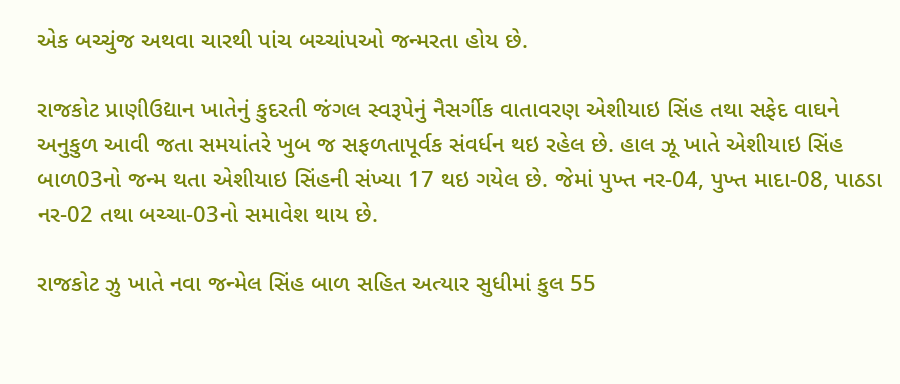એક બચ્ચુંજ અથવા ચારથી પાંચ બચ્ચાંપઓ જન્મરતા હોય છે.

રાજકોટ પ્રાણીઉદ્યાન ખાતેનું કુદરતી જંગલ સ્વરૂપેનું નૈસર્ગીક વાતાવરણ એશીયાઇ સિંહ તથા સફેદ વાઘને અનુકુળ આવી જતા સમયાંતરે ખુબ જ સફળતાપૂર્વક સંવર્ધન થઇ રહેલ છે. હાલ ઝૂ ખાતે એશીયાઇ સિંહ બાળ03નો જન્મ થતા એશીયાઇ સિંહની સંખ્યા 17 થઇ ગયેલ છે. જેમાં પુખ્ત નર-04, પુખ્ત માદા-08, પાઠડા નર-02 તથા બચ્ચા-03નો સમાવેશ થાય છે.

રાજકોટ ઝુ ખાતે નવા જન્મેલ સિંહ બાળ સહિત અત્યાર સુધીમાં કુલ 55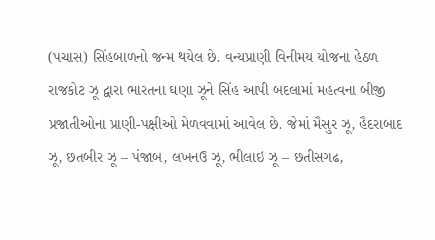(પચાસ) સિંહબાળનો જન્મ થયેલ છે. વન્યપ્રાણી વિનીમય યોજના હેઠળ રાજકોટ ઝૂ દ્વારા ભારતના ઘણા ઝૂને સિંહ આપી બદલામાં મહત્વના બીજી પ્રજાતીઓના પ્રાણી-પક્ષીઓ મેળવવામાં આવેલ છે. જેમાં મૈસુર ઝૂ, હૈદરાબાદ ઝૂ, છતબીર ઝૂ – પંજાબ, લખનઉ ઝૂ, ભીલાઇ ઝૂ – છતીસગઢ,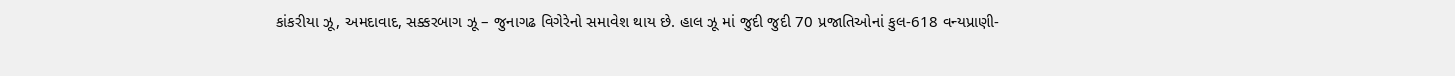કાંકરીયા ઝૂ, અમદાવાદ, સક્કરબાગ ઝૂ – જુનાગઢ વિગેરેનો સમાવેશ થાય છે. હાલ ઝૂ માં જુદી જુદી 70 પ્રજાતિઓનાં કુલ-618 વન્યપ્રાણી-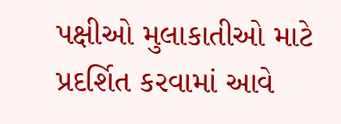પક્ષીઓ મુલાકાતીઓ માટે પ્રદર્શિત કરવામાં આવે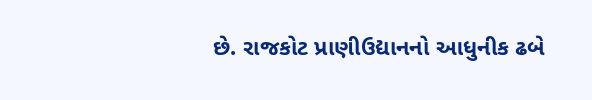છે. રાજકોટ પ્રાણીઉદ્યાનનો આધુનીક ઢબે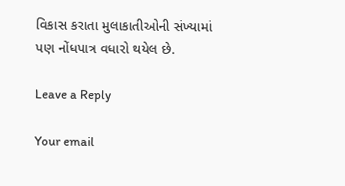વિકાસ કરાતા મુલાકાતીઓની સંખ્યામાં પણ નોંધપાત્ર વધારો થયેલ છે.

Leave a Reply

Your email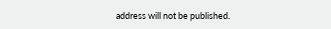address will not be published.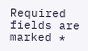Required fields are marked *